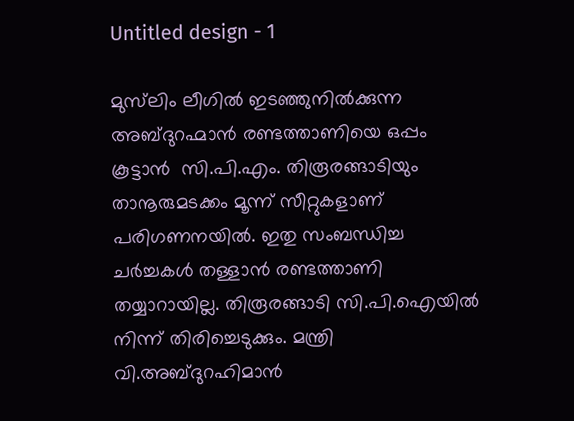Untitled design - 1

മുസ്‌ലിം ലീഗില്‍ ഇടഞ്ഞുനില്‍ക്കുന്ന അബ്ദുറഹ്മാന്‍ രണ്ടത്താണിയെ ഒപ്പം കൂട്ടാന്‍  സി.പി.എം. തിരൂരങ്ങാടിയും താനൂരുമടക്കം മൂന്ന് സീറ്റുകളാണ് പരിഗണനയില്‍. ഇതു സംബന്ധിച്ച ചര്‍ച്ചകള്‍ തള്ളാന്‍ രണ്ടത്താണി തയ്യാറായില്ല. തിരൂരങ്ങാടി സി.പി.ഐയില്‍ നിന്ന് തിരിച്ചെടുക്കും. മന്ത്രി വി.അബ്ദുറഹിമാന്‍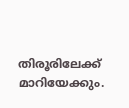തിരൂരിലേക്ക് മാറിയേക്കും.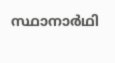സ്ഥാനാർഥി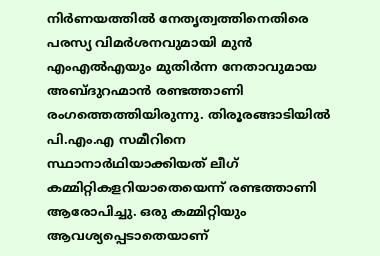നിര്‍ണയത്തിൽ നേതൃത്വത്തിനെതിരെ പരസ്യ വിമര്‍ശനവുമായി മുൻ എംഎൽഎയും മുതിർന്ന നേതാവുമായ അബ്ദുറഹ്മാൻ രണ്ടത്താണി രംഗത്തെത്തിയിരുന്നു. തിരൂരങ്ങാടിയിൽ പി.എം.എ സമീറിനെ സ്ഥാനാർഥിയാക്കിയത് ലീഗ് കമ്മിറ്റികളറിയാതെയെന്ന് രണ്ടത്താണി ആരോപിച്ചു. ഒരു കമ്മിറ്റിയും ആവശ്യപ്പെടാതെയാണ്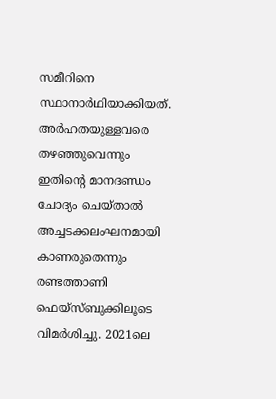സമീറിനെ സ്ഥാനാര്‍ഥിയാക്കിയത്. അര്‍ഹതയുള്ളവരെ തഴഞ്ഞുവെന്നും ഇതിന്റെ മാനദണ്ഡം ചോദ്യം ചെയ്താല്‍ അച്ചടക്കലംഘനമായി കാണരുതെന്നും രണ്ടത്താണി ഫെയ്സ്ബുക്കിലൂടെ വിമര്‍ശിച്ചു. 2021ലെ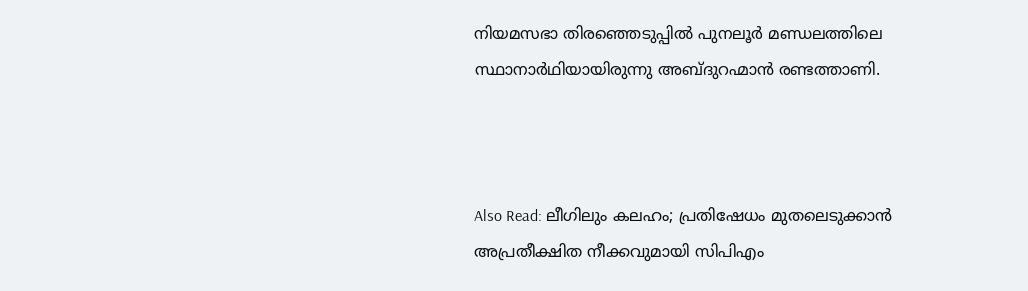നിയമസഭാ തിരഞ്ഞെടുപ്പിൽ പുനലൂർ മണ്ഡലത്തിലെ സ്ഥാനാർഥിയായിരുന്നു അബ്ദുറഹ്മാൻ രണ്ടത്താണി.



Also Read: ലീഗിലും കലഹം; പ്രതിഷേധം മുതലെടുക്കാന്‍ അപ്രതീക്ഷിത നീക്കവുമായി സിപിഎം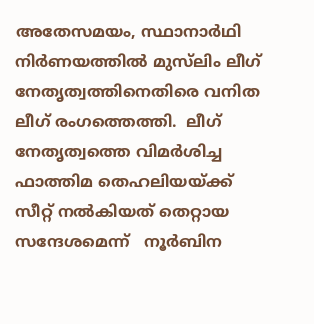അതേസമയം, സ്ഥാനാര്‍ഥി നിര്‍ണയത്തില്‍ മുസ്‌ലിം ലീഗ് നേതൃത്വത്തിനെതിരെ വനിത ലീഗ് രംഗത്തെത്തി.  ലീഗ് നേതൃത്വത്തെ വിമർശിച്ച ഫാത്തിമ തെഹലിയയ്ക്ക് സീറ്റ് നൽകിയത് തെറ്റായ സന്ദേശമെന്ന്   നൂർബിന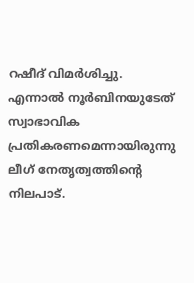റഷീദ് വിമര്‍ശിച്ചു. എന്നാല്‍ നൂര്‍ബിനയുടേത് സ്വാഭാവിക പ്രതികരണമെന്നായിരുന്നു ലീഗ് നേതൃത്വത്തിന്റെ നിലപാട്.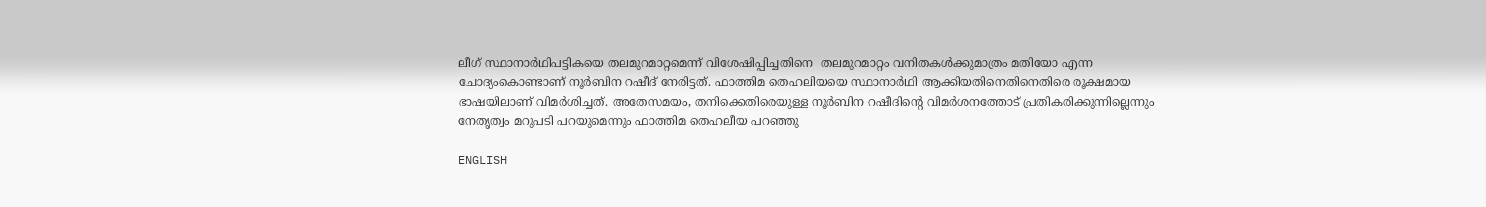ലീഗ് സ്ഥാനാര്‍ഥിപട്ടികയെ തലമുറമാറ്റമെന്ന് വിശേഷിപ്പിച്ചതിനെ  തലമുറമാറ്റം വനിതകള്‍ക്കുമാത്രം മതിയോ എന്ന ചോദ്യംകൊണ്ടാണ് നൂര്‍ബിന റഷീദ് നേരിട്ടത്. ഫാത്തിമ തെഹലിയയെ സ്ഥാനാർഥി ആക്കിയതിനെതിനെതിരെ രൂക്ഷമായ ഭാഷയിലാണ് വിമര്‍ശിച്ചത്. അതേസമയം, തനിക്കെതിരെയുള്ള നൂർബിന റഷീദിന്റെ വിമർശനത്തോട് പ്രതികരിക്കുന്നില്ലെന്നും നേതൃത്വം മറുപടി പറയുമെന്നും ഫാത്തിമ തെഹലീയ പറഞ്ഞു

ENGLISH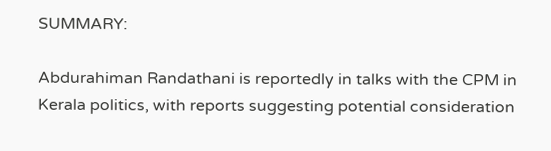SUMMARY:

Abdurahiman Randathani is reportedly in talks with the CPM in Kerala politics, with reports suggesting potential consideration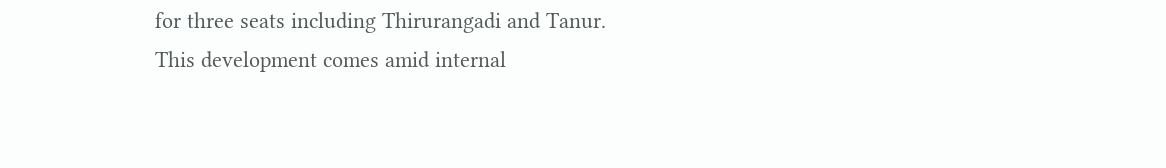for three seats including Thirurangadi and Tanur. This development comes amid internal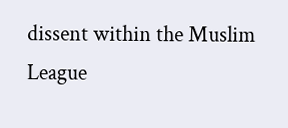dissent within the Muslim League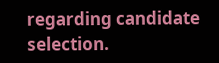regarding candidate selection.